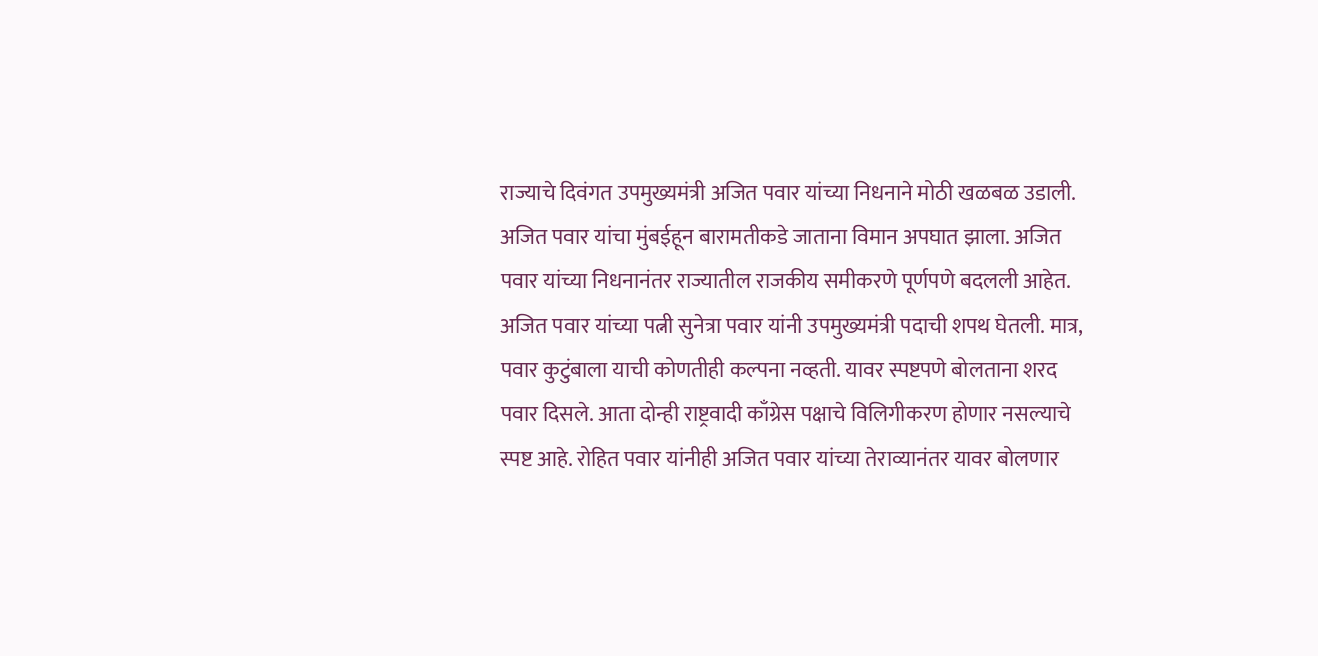राज्याचे दिवंगत उपमुख्यमंत्री अजित पवार यांच्या निधनाने मोठी खळबळ उडाली. अजित पवार यांचा मुंबईहून बारामतीकडे जाताना विमान अपघात झाला. अजित पवार यांच्या निधनानंतर राज्यातील राजकीय समीकरणे पूर्णपणे बदलली आहेत. अजित पवार यांच्या पत्नी सुनेत्रा पवार यांनी उपमुख्यमंत्री पदाची शपथ घेतली. मात्र, पवार कुटुंबाला याची कोणतीही कल्पना नव्हती. यावर स्पष्टपणे बोलताना शरद पवार दिसले. आता दोन्ही राष्ट्रवादी काँग्रेस पक्षाचे विलिगीकरण होणार नसल्याचे स्पष्ट आहे. रोहित पवार यांनीही अजित पवार यांच्या तेराव्यानंतर यावर बोलणार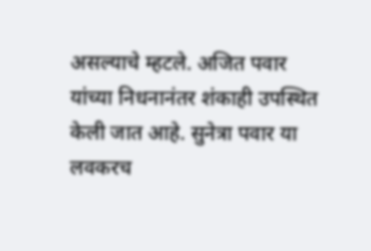असल्याचे म्हटले. अजित पवार यांच्या निधनानंतर शंकाही उपस्थित केली जात आहे. सुनेत्रा पवार या लवकरच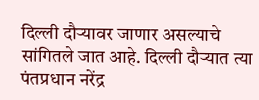दिल्ली दौऱ्यावर जाणार असल्याचे सांगितले जात आहे. दिल्ली दौऱ्यात त्या पंतप्रधान नरेंद्र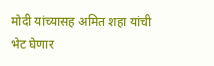मोदी यांच्यासह अमित शहा यांची भेट घेणार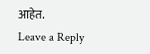आहेत.
Leave a Reply